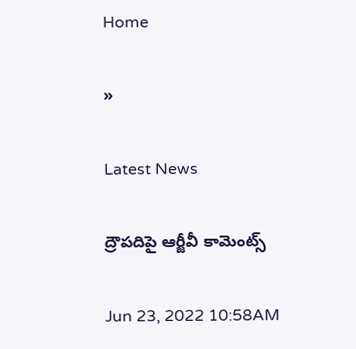Home

»

Latest News

ద్రౌపదిపై ఆర్జీవీ కామెంట్స్

Jun 23, 2022 10:58AM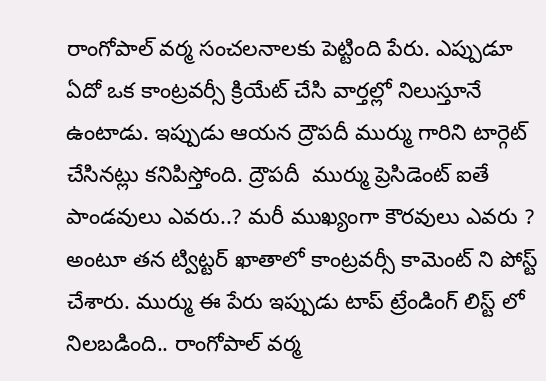రాంగోపాల్ వర్మ సంచలనాలకు పెట్టింది పేరు. ఎప్పుడూ ఏదో ఒక కాంట్రవర్సీ క్రియేట్ చేసి వార్తల్లో నిలుస్తూనే ఉంటాడు. ఇప్పుడు ఆయన ద్రౌపదీ ముర్ము గారిని టార్గెట్ చేసినట్లు కనిపిస్తోంది. ద్రౌపదీ  ముర్ము ప్రెసిడెంట్ ఐతే పాండవులు ఎవరు..? మరీ ముఖ్యంగా కౌరవులు ఎవరు ? అంటూ తన ట్విట్టర్ ఖాతాలో కాంట్రవర్సీ కామెంట్ ని పోస్ట్ చేశారు. ముర్ము ఈ పేరు ఇప్పుడు టాప్ ట్రేండింగ్ లిస్ట్ లో నిలబడింది.. రాంగోపాల్ వర్మ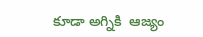కూడా అగ్నికి  ఆజ్యం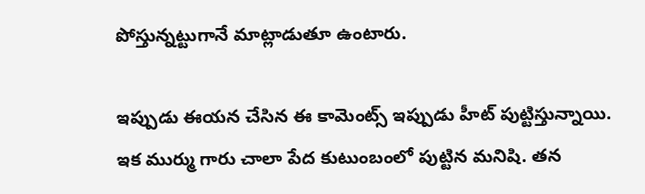పోస్తున్నట్టుగానే మాట్లాడుతూ ఉంటారు.

ఇప్పుడు ఈయన చేసిన ఈ కామెంట్స్ ఇప్పుడు హీట్ పుట్టిస్తున్నాయి. ఇక ముర్ము గారు చాలా పేద కుటుంబంలో పుట్టిన మనిషి. తన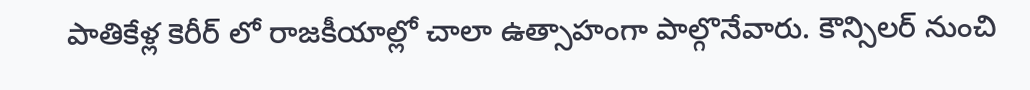పాతికేళ్ల కెరీర్ లో రాజకీయాల్లో చాలా ఉత్సాహంగా పాల్గొనేవారు. కౌన్సిలర్ నుంచి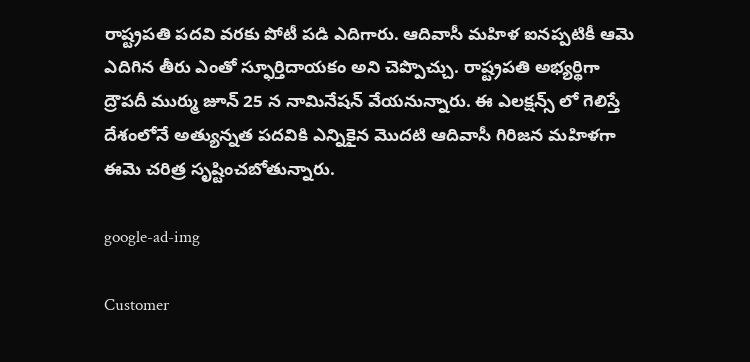రాష్ట్రపతి పదవి వరకు పోటీ పడి ఎదిగారు. ఆదివాసీ మహిళ ఐనప్పటికీ ఆమె ఎదిగిన తీరు ఎంతో స్ఫూర్తిదాయకం అని చెప్పొచ్చు. రాష్ట్రపతి అభ్యర్థిగా ద్రౌపదీ ముర్ము జూన్ 25 న నామినేషన్ వేయనున్నారు. ఈ ఎలక్షన్స్ లో గెలిస్తే దేశంలోనే అత్యున్నత పదవికి ఎన్నికైన మొదటి ఆదివాసీ గిరిజన మహిళగా ఈమె చరిత్ర సృష్టించబోతున్నారు.

google-ad-img

Customer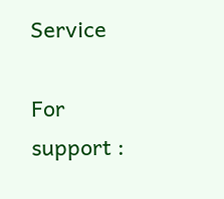Service

For support :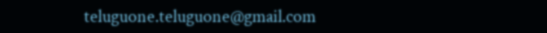teluguone.teluguone@gmail.com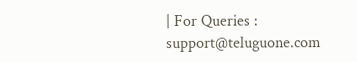| For Queries : support@teluguone.com